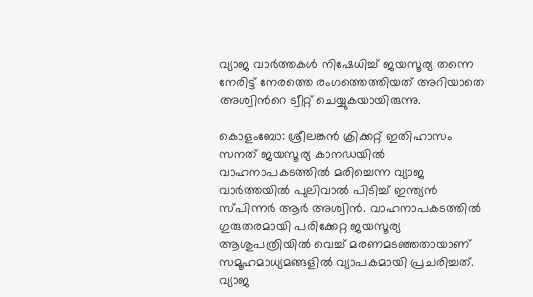വ്യാജ വാര്‍ത്തകള്‍ നിഷേധിച്ച് ജയസൂര്യ തന്നെ നേരിട്ട് നേരത്തെ രംഗത്തെത്തിയത് അറിയാതെ അശ്വിന്‍റെ ട്വീറ്റ് ചെയ്യുകയായിരുന്നു.

കൊളംബോ: ശ്രീലങ്കന്‍ ക്രിക്കറ്റ് ഇതിഹാസം സനത് ജയസൂര്യ കാനഡയില്‍ വാഹനാപകടത്തില്‍ മരിച്ചെന്ന വ്യാജ വാര്‍ത്തയില്‍ പുലിവാല്‍ പിടിച്ച് ഇന്ത്യന്‍ സ്‌പിന്നര്‍ ആര്‍ അശ്വിന്‍. വാഹനാപകടത്തില്‍ ഗുരുതരമായി പരിക്കേറ്റ ജയസൂര്യ ആശുപത്രിയില്‍ വെച്ച് മരണമടഞ്ഞതായാണ് സമൂഹമാധ്യമങ്ങളില്‍ വ്യാപകമായി പ്രചരിച്ചത്. വ്യാജ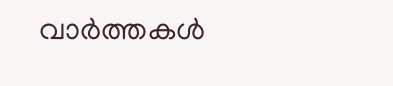വാര്‍ത്തകള്‍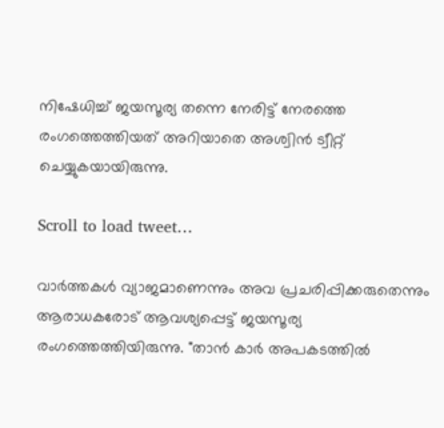നിഷേധിച്ച് ജയസൂര്യ തന്നെ നേരിട്ട് നേരത്തെ രംഗത്തെത്തിയത് അറിയാതെ അശ്വിന്‍ ട്വീറ്റ് ചെയ്യുകയായിരുന്നു.

Scroll to load tweet…

വാര്‍ത്തകള്‍ വ്യാജമാണെന്നും അവ പ്രചരിപ്പിക്കരുതെന്നും ആരാധകരോട് ആവശ്യപ്പെട്ട് ജയസൂര്യ രംഗത്തെത്തിയിരുന്നു. "താന്‍ കാര്‍ അപകടത്തില്‍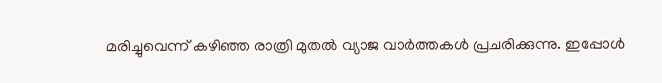മരിച്ചുവെന്ന് കഴിഞ്ഞ രാത്രി മുതല്‍ വ്യാജ വാര്‍ത്തകള്‍ പ്രചരിക്കുന്നു. ഇപ്പോള്‍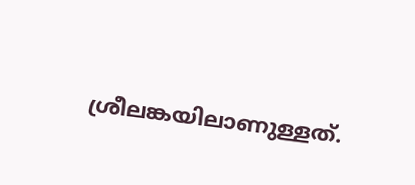ശ്രീലങ്കയിലാണുള്ളത്.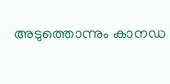അടുത്തൊന്നും കാനഡ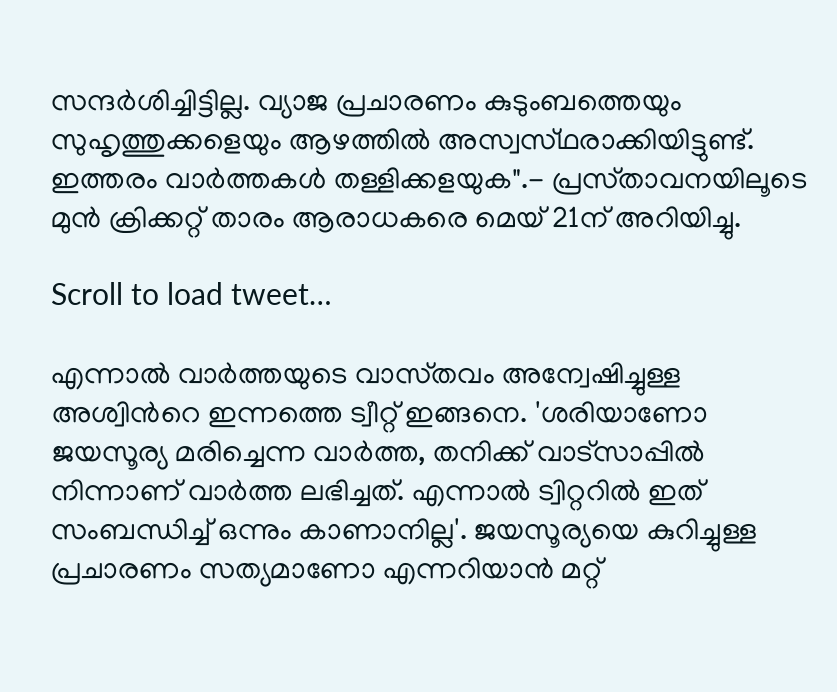സന്ദര്‍ശിച്ചിട്ടില്ല. വ്യാജ പ്രചാരണം കുടുംബത്തെയും സുഹൃത്തുക്കളെയും ആഴത്തില്‍ അസ്വസ്‌ഥരാക്കിയിട്ടുണ്ട്. ഇത്തരം വാര്‍ത്തകള്‍ തള്ളിക്കളയുക".- പ്രസ്‌താവനയിലൂടെ മുന്‍ ക്രിക്കറ്റ് താരം ആരാധകരെ മെയ് 21ന് അറിയിച്ചു.

Scroll to load tweet…

എന്നാല്‍ വാര്‍ത്തയുടെ വാസ്‌തവം അന്വേഷിച്ചുള്ള അശ്വിന്‍റെ ഇന്നത്തെ ട്വീറ്റ് ഇങ്ങനെ. 'ശരിയാണോ ജയസൂര്യ മരിച്ചെന്ന വാര്‍ത്ത, തനിക്ക് വാട്‌സാപ്പില്‍ നിന്നാണ് വാര്‍ത്ത ലഭിച്ചത്. എന്നാല്‍ ട്വിറ്ററില്‍ ഇത് സംബന്ധിച്ച് ഒന്നും കാണാനില്ല'. ജയസൂര്യയെ കുറിച്ചുള്ള പ്രചാരണം സത്യമാണോ എന്നറിയാന്‍ മറ്റ്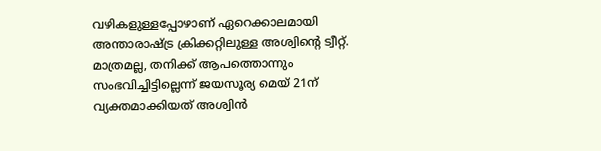വഴികളുള്ളപ്പോഴാണ് ഏറെക്കാലമായി അന്താരാഷ്ട്ര ക്രിക്കറ്റിലുള്ള അശ്വിന്‍റെ ട്വീറ്റ്. മാത്രമല്ല, തനിക്ക് ആപത്തൊന്നും സംഭവിച്ചിട്ടില്ലെന്ന് ജയസൂര്യ മെയ് 21ന് വ്യക്തമാക്കിയത് അശ്വിന്‍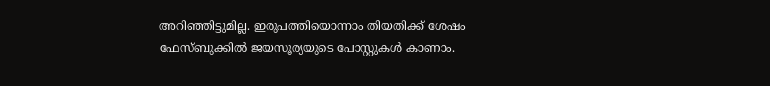അറിഞ്ഞിട്ടുമില്ല. ഇരുപത്തിയൊന്നാം തിയതിക്ക് ശേഷം ഫേസ്‌ബുക്കില്‍ ജയസൂര്യയുടെ പോസ്റ്റുകള്‍ കാണാം.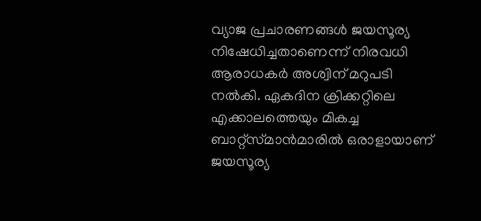വ്യാജ പ്രചാരണങ്ങള്‍ ജയസൂര്യ നിഷേധിച്ചതാണെന്ന് നിരവധി ആരാധകര്‍ അശ്വിന് മറുപടി നല്‍കി. ഏകദിന ക്രിക്കറ്റിലെ എക്കാലത്തെയും മികച്ച ബാറ്റ്സ്‌മാന്‍മാരില്‍ ഒരാളായാണ് ജയസൂര്യ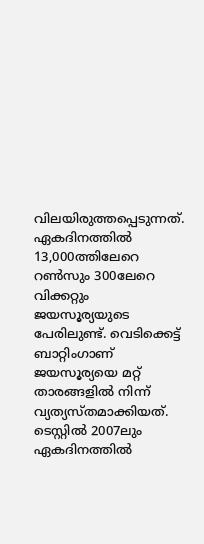വിലയിരുത്തപ്പെടുന്നത്. ഏകദിനത്തില്‍ 13,000ത്തിലേറെ റണ്‍സും 300ലേറെ വിക്കറ്റും ജയസൂര്യയുടെ പേരിലുണ്ട്. വെടിക്കെട്ട് ബാറ്റിംഗാണ് ജയസൂര്യയെ മറ്റ് താരങ്ങളില്‍ നിന്ന് വ്യത്യസ്‌തമാക്കിയത്. ടെസ്റ്റില്‍ 2007ലും ഏകദിനത്തില്‍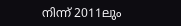നിന്ന് 2011ലും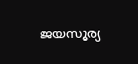ജയസൂര്യ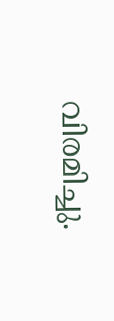വിരമിച്ചു.